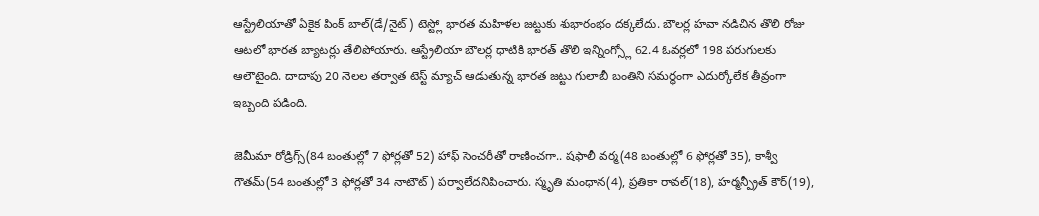ఆస్ట్రేలియాతో ఏకైక పింక్ బాల్(డే/నైట్) టెస్ట్లో భారత మహిళల జట్టుకు శుభారంభం దక్కలేదు. బౌలర్ల హవా నడిచిన తొలి రోజు ఆటలో భారత బ్యాటర్లు తేలిపోయారు. ఆస్ట్రేలియా బౌలర్ల ధాటికి భారత్ తొలి ఇన్నింగ్స్లో 62.4 ఓవర్లలో 198 పరుగులకు ఆలౌటైంది. దాదాపు 20 నెలల తర్వాత టెస్ట్ మ్యాచ్ ఆడుతున్న భారత జట్టు గులాబీ బంతిని సమర్థంగా ఎదుర్కోలేక తీవ్రంగా ఇబ్బంది పడింది.

జెమీమా రోడ్రిగ్స్(84 బంతుల్లో 7 ఫోర్లతో 52) హాఫ్ సెంచరీతో రాణించగా.. షఫాలీ వర్మ(48 బంతుల్లో 6 ఫోర్లతో 35), కాశ్వీ గౌతమ్(54 బంతుల్లో 3 ఫోర్లతో 34 నాటౌట్) పర్వాలేదనిపించారు. స్మృతి మంధాన(4), ప్రతికా రావల్(18), హర్మన్ప్రీత్ కౌర్(19),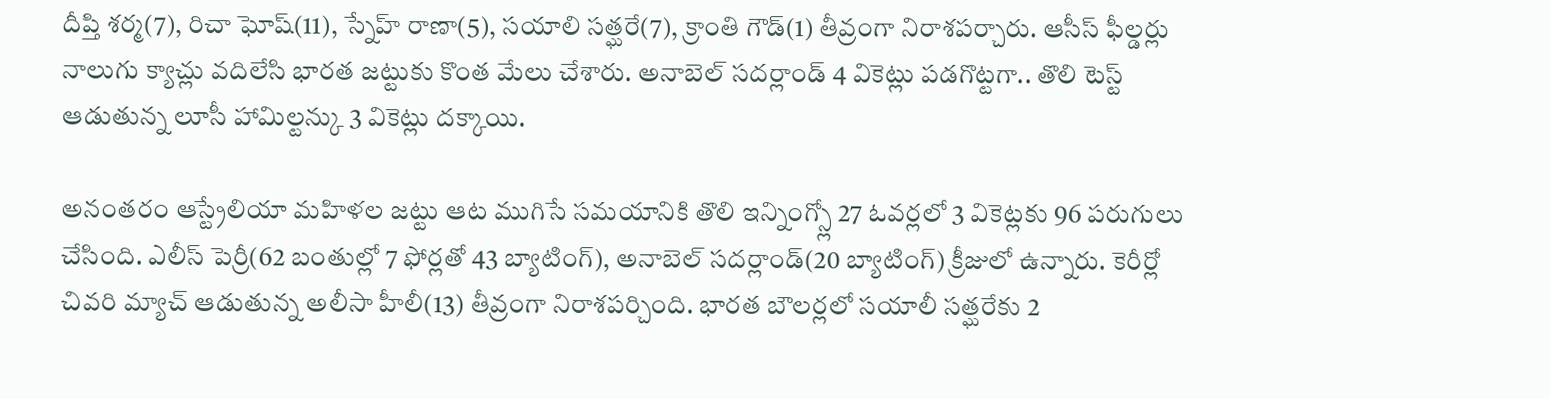దీప్తి శర్మ(7), రిచా ఘోష్(11), స్నేహ్ రాణా(5), సయాలి సత్ఘరే(7), క్రాంతి గౌడ్(1) తీవ్రంగా నిరాశపర్చారు. ఆసీస్ ఫీల్డర్లు నాలుగు క్యాచ్లు వదిలేసి భారత జట్టుకు కొంత మేలు చేశారు. అనాబెల్ సదర్లాండ్ 4 వికెట్లు పడగొట్టగా.. తొలి టెస్ట్ ఆడుతున్న లూసీ హామిల్టన్కు 3 వికెట్లు దక్కాయి.

అనంతరం ఆస్ట్రేలియా మహిళల జట్టు ఆట ముగిసే సమయానికి తొలి ఇన్నింగ్స్లో 27 ఓవర్లలో 3 వికెట్లకు 96 పరుగులు చేసింది. ఎలీస్ పెర్రీ(62 బంతుల్లో 7 ఫోర్లతో 43 బ్యాటింగ్), అనాబెల్ సదర్లాండ్(20 బ్యాటింగ్) క్రీజులో ఉన్నారు. కెరీర్లో చివరి మ్యాచ్ ఆడుతున్న అలీసా హీలీ(13) తీవ్రంగా నిరాశపర్చింది. భారత బౌలర్లలో సయాలీ సత్ఘరేకు 2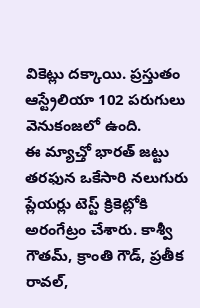వికెట్లు దక్కాయి. ప్రస్తుతం ఆస్ట్రేలియా 102 పరుగులు వెనుకంజలో ఉంది.
ఈ మ్యాచ్తో భారత్ జట్టు తరఫున ఒకేసారి నలుగురు ప్లేయర్లు టెస్ట్ క్రికెట్లోకి అరంగేట్రం చేశారు. కాశ్వీ గౌతమ్, క్రాంతి గౌడ్, ప్రతీక రావల్,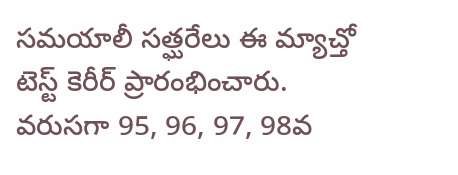సమయాలీ సత్ఘరేలు ఈ మ్యాచ్తో టెస్ట్ కెరీర్ ప్రారంభించారు. వరుసగా 95, 96, 97, 98వ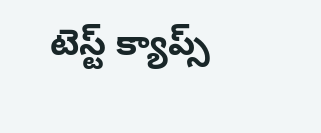టెస్ట్ క్యాప్స్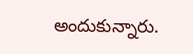అందుకున్నారు.